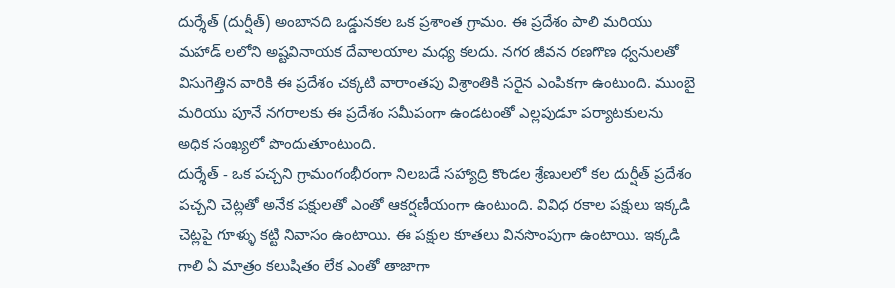దుర్శేత్ (దుర్షీత్) అంబానది ఒడ్డునకల ఒక ప్రశాంత గ్రామం. ఈ ప్రదేశం పాలి మరియు మహాడ్ లలోని అష్టవినాయక దేవాలయాల మధ్య కలదు. నగర జీవన రణగొణ ధ్వనులతో విసుగెత్తిన వారికి ఈ ప్రదేశం చక్కటి వారాంతపు విశ్రాంతికి సరైన ఎంపికగా ఉంటుంది. ముంబై మరియు పూనే నగరాలకు ఈ ప్రదేశం సమీపంగా ఉండటంతో ఎల్లపుడూ పర్యాటకులను అధిక సంఖ్యలో పొందుతూంటుంది.
దుర్శేత్ - ఒక పచ్చని గ్రామంగంభీరంగా నిలబడే సహ్యాద్రి కొండల శ్రేణులలో కల దుర్షీత్ ప్రదేశం పచ్చని చెట్లతో అనేక పక్షులతో ఎంతో ఆకర్షణీయంగా ఉంటుంది. వివిధ రకాల పక్షులు ఇక్కడి చెట్లపై గూళ్ళు కట్టి నివాసం ఉంటాయి. ఈ పక్షుల కూతలు వినసొంపుగా ఉంటాయి. ఇక్కడి గాలి ఏ మాత్రం కలుషితం లేక ఎంతో తాజాగా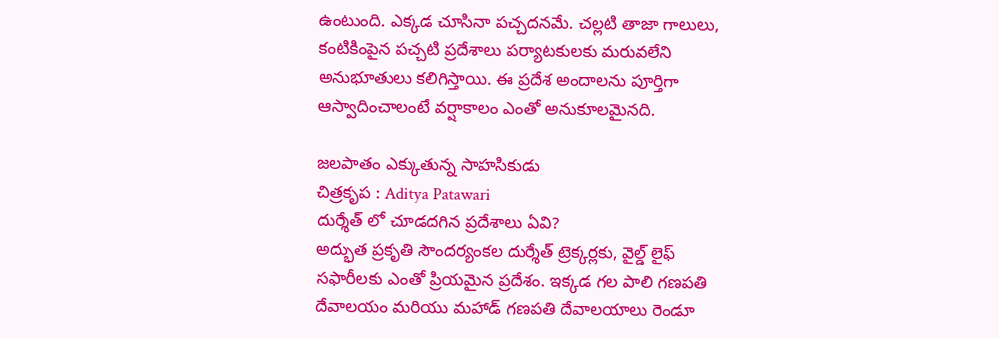ఉంటుంది. ఎక్కడ చూసినా పచ్చదనమే. చల్లటి తాజా గాలులు, కంటికింపైన పచ్చటి ప్రదేశాలు పర్యాటకులకు మరువలేని అనుభూతులు కలిగిస్తాయి. ఈ ప్రదేశ అందాలను పూర్తిగా ఆస్వాదించాలంటే వర్షాకాలం ఎంతో అనుకూలమైనది.

జలపాతం ఎక్కుతున్న సాహసికుడు
చిత్రకృప : Aditya Patawari
దుర్శేత్ లో చూడదగిన ప్రదేశాలు ఏవి?
అద్భుత ప్రకృతి సౌందర్యంకల దుర్శేత్ ట్రెక్కర్లకు, వైల్డ్ లైఫ్ సఫారీలకు ఎంతో ప్రియమైన ప్రదేశం. ఇక్కడ గల పాలి గణపతి దేవాలయం మరియు మహాడ్ గణపతి దేవాలయాలు రెండూ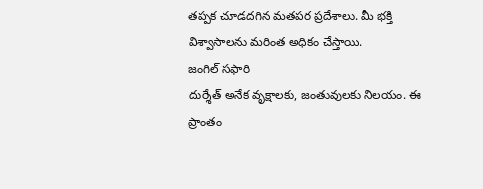తప్పక చూడదగిన మతపర ప్రదేశాలు. మీ భక్తి విశ్వాసాలను మరింత అధికం చేస్తాయి.
జంగిల్ సఫారి
దుర్శేత్ అనేక వృక్షాలకు, జంతువులకు నిలయం. ఈ ప్రాంతం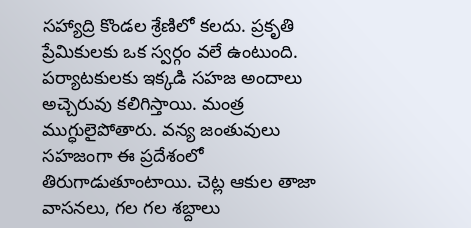సహ్యాద్రి కొండల శ్రేణిలో కలదు. ప్రకృతి ప్రేమికులకు ఒక స్వర్గం వలే ఉంటుంది. పర్యాటకులకు ఇక్కడి సహజ అందాలు అచ్చెరువు కలిగిస్తాయి. మంత్ర ముగ్ధులైపోతారు. వన్య జంతువులు సహజంగా ఈ ప్రదేశంలో తిరుగాడుతూంటాయి. చెట్ల ఆకుల తాజా వాసనలు, గల గల శబ్దాలు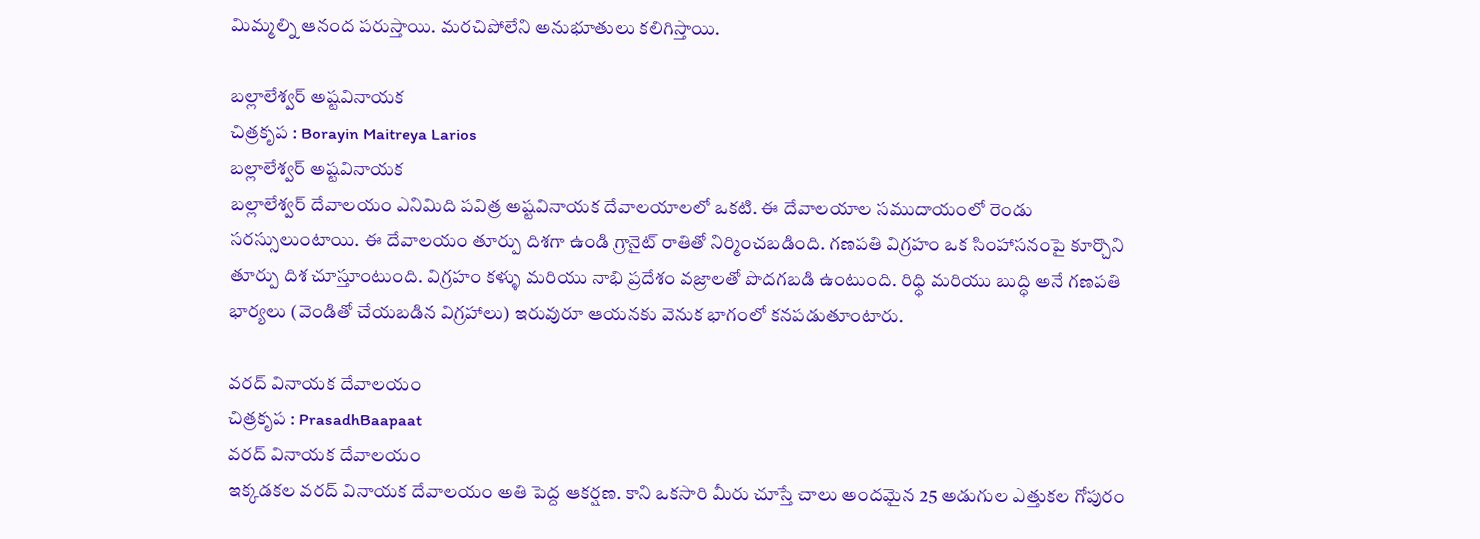మిమ్మల్ని ఆనంద పరుస్తాయి. మరచిపోలేని అనుభూతులు కలిగిస్తాయి.

బల్లాలేశ్వర్ అష్టవినాయక
చిత్రకృప : Borayin Maitreya Larios
బల్లాలేశ్వర్ అష్టవినాయక
బల్లాలేశ్వర్ దేవాలయం ఎనిమిది పవిత్ర అష్టవినాయక దేవాలయాలలో ఒకటి. ఈ దేవాలయాల సముదాయంలో రెండు సరస్సులుంటాయి. ఈ దేవాలయం తూర్పు దిశగా ఉండి గ్రానైట్ రాతితో నిర్మించబడింది. గణపతి విగ్రహం ఒక సింహాసనంపై కూర్చొని తూర్పు దిశ చూస్తూంటుంది. విగ్రహం కళ్ళు మరియు నాభి ప్రదేశం వజ్రాలతో పొదగబడి ఉంటుంది. రిధ్ధి మరియు బుద్ధి అనే గణపతి భార్యలు (వెండితో చేయబడిన విగ్రహాలు) ఇరువురూ ఆయనకు వెనుక భాగంలో కనపడుతూంటారు.

వరద్ వినాయక దేవాలయం
చిత్రకృప : PrasadhBaapaat
వరద్ వినాయక దేవాలయం
ఇక్కడకల వరద్ వినాయక దేవాలయం అతి పెద్ద ఆకర్షణ. కాని ఒకసారి మీరు చూస్తే చాలు అందమైన 25 అడుగుల ఎత్తుకల గోపురం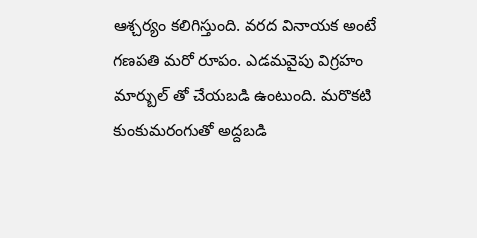ఆశ్చర్యం కలిగిస్తుంది. వరద వినాయక అంటే గణపతి మరో రూపం. ఎడమవైపు విగ్రహం మార్బుల్ తో చేయబడి ఉంటుంది. మరొకటి కుంకుమరంగుతో అద్దబడి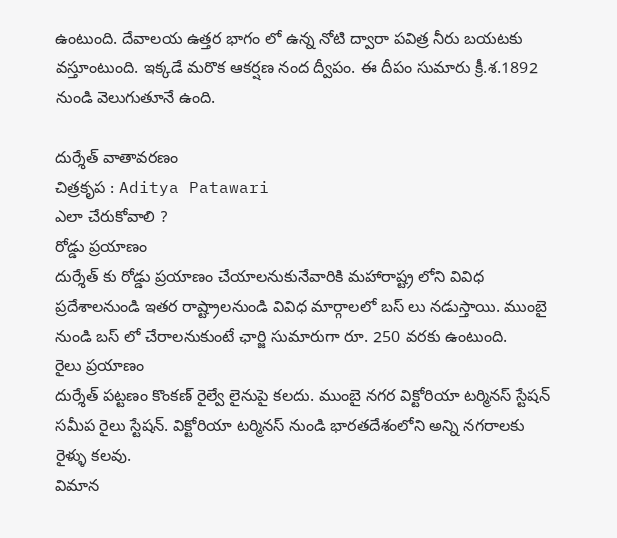ఉంటుంది. దేవాలయ ఉత్తర భాగం లో ఉన్న నోటి ద్వారా పవిత్ర నీరు బయటకు వస్తూంటుంది. ఇక్కడే మరొక ఆకర్షణ నంద ద్వీపం. ఈ దీపం సుమారు క్రీ.శ.1892 నుండి వెలుగుతూనే ఉంది.

దుర్శేత్ వాతావరణం
చిత్రకృప : Aditya Patawari
ఎలా చేరుకోవాలి ?
రోడ్డు ప్రయాణం
దుర్శేత్ కు రోడ్డు ప్రయాణం చేయాలనుకునేవారికి మహారాష్ట్ర లోని వివిధ ప్రదేశాలనుండి ఇతర రాష్ట్రాలనుండి వివిధ మార్గాలలో బస్ లు నడుస్తాయి. ముంబై నుండి బస్ లో చేరాలనుకుంటే ఛార్జి సుమారుగా రూ. 250 వరకు ఉంటుంది.
రైలు ప్రయాణం
దుర్శేత్ పట్టణం కొంకణ్ రైల్వే లైనుపై కలదు. ముంబై నగర విక్టోరియా టర్మినస్ స్టేషన్ సమీప రైలు స్టేషన్. విక్టోరియా టర్మినస్ నుండి భారతదేశంలోని అన్ని నగరాలకు రైళ్ళు కలవు.
విమాన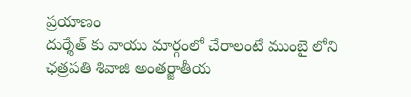ప్రయాణం
దుర్శేత్ కు వాయు మార్గంలో చేరాలంటే ముంబై లోని ఛత్రపతి శివాజి అంతర్జాతీయ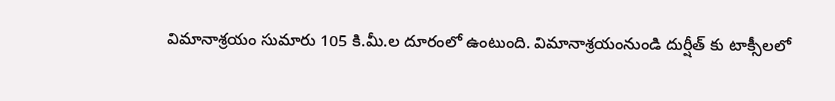విమానాశ్రయం సుమారు 105 కి.మీ.ల దూరంలో ఉంటుంది. విమానాశ్రయంనుండి దుర్షీత్ కు టాక్సీలలో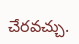చేరవచ్చు.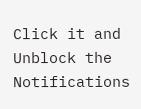Click it and Unblock the Notifications